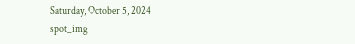Saturday, October 5, 2024
spot_img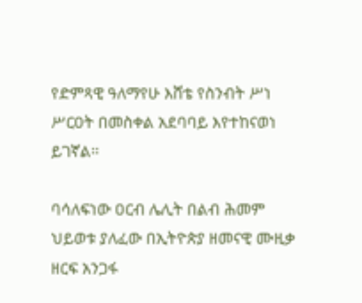የድምጻዊ ዓለማየሁ እሸቴ የስንብት ሥነ ሥርዐት በመስቀል አደባባይ እየተከናወነ ይገኛል፡፡

ባሳለፍነው ዐርብ ሌሊት በልብ ሕመም ህይወቱ ያለፈው በኢትዮጵያ ዘመናዊ ሙዚቃ ዘርፍ አንጋፋ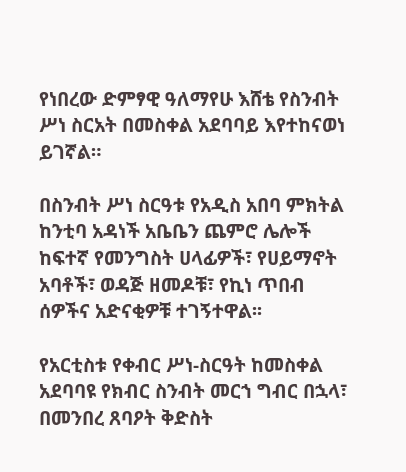የነበረው ድምፃዊ ዓለማየሁ እሸቴ የስንብት ሥነ ስርአት በመስቀል አደባባይ እየተከናወነ ይገኛል።

በስንብት ሥነ ስርዓቱ የአዲስ አበባ ምክትል ከንቲባ አዳነች አቤቤን ጨምሮ ሌሎች ከፍተኛ የመንግስት ሀላፊዎች፣ የሀይማኖት አባቶች፣ ወዳጅ ዘመዶቹ፣ የኪነ ጥበብ ሰዎችና አድናቂዎቹ ተገኝተዋል፡፡

የአርቲስቱ የቀብር ሥነ-ስርዓት ከመስቀል አደባባዩ የክብር ስንብት መርኀ ግብር በኋላ፣ በመንበረ ጸባዖት ቅድስት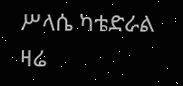ሥላሴ ካቴድራል ዛሬ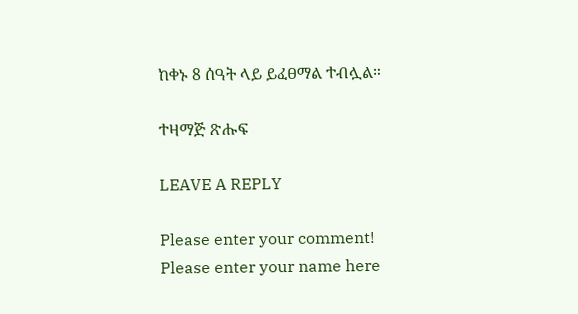ከቀኑ 8 ሰዓት ላይ ይፈፀማል ተብሏል።

ተዛማጅ ጽሑፍ

LEAVE A REPLY

Please enter your comment!
Please enter your name here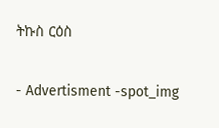ትኩስ ርዕስ

- Advertisment -spot_img